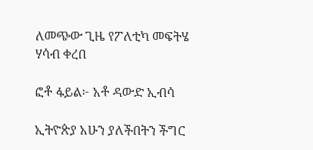ለመጭው ጊዜ የፖለቲካ መፍትሄ ሃሳብ ቀረበ

ፎቶ ፋይል፦ አቶ ዳውድ ኢብሳ

ኢትዮጵያ አሁን ያለችበትን ችግር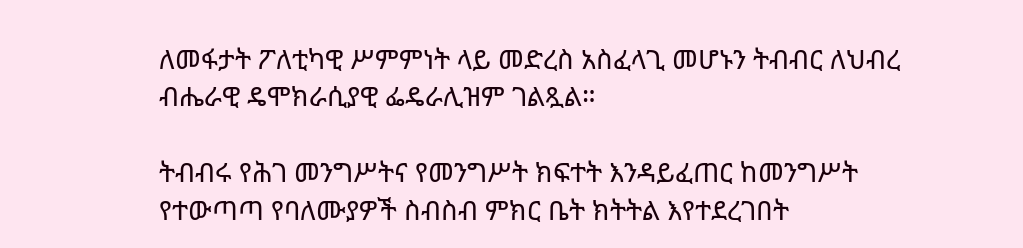ለመፋታት ፖለቲካዊ ሥምምነት ላይ መድረስ አስፈላጊ መሆኑን ትብብር ለህብረ ብሔራዊ ዴሞክራሲያዊ ፌዴራሊዝም ገልጿል።

ትብብሩ የሕገ መንግሥትና የመንግሥት ክፍተት እንዳይፈጠር ከመንግሥት የተውጣጣ የባለሙያዎች ስብስብ ምክር ቤት ክትትል እየተደረገበት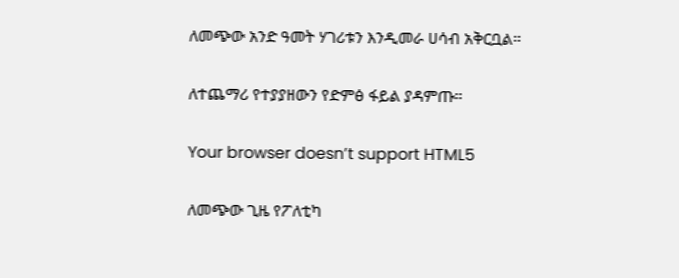ለመጭው አንድ ዓመት ሃገሪቱን እንዲመራ ሀሳብ አቅርቧል።

ለተጨማሪ የተያያዘውን የድምፅ ፋይል ያዳምጡ።

Your browser doesn’t support HTML5

ለመጭው ጊዜ የፖለቲካ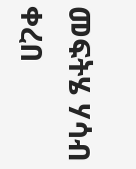መፍትሄ ሃሳብ ቀረበ